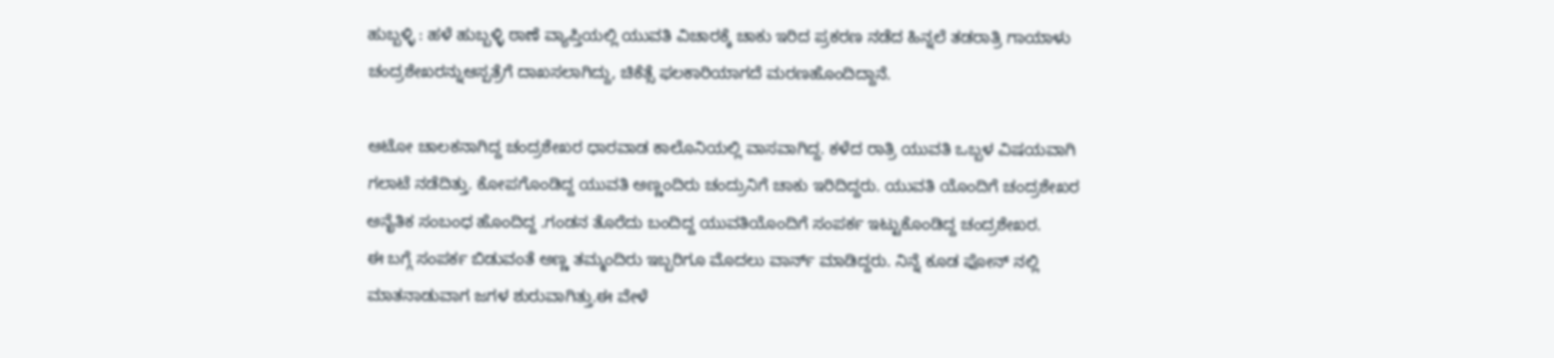ಹುಬ್ಬಳ್ಳಿ : ಹಳೆ ಹುಬ್ಬಳ್ಳಿ ಠಾಣೆ ವ್ಯಾಪ್ತಿಯಲ್ಲಿ ಯುವತಿ ವಿಚಾರಕ್ಕೆ ಚಾಕು ಇರಿದ ಪ್ರಕರಣ ನಡೆದ ಹಿನ್ನಲೆ ತಡರಾತ್ರಿ ಗಾಯಾಳು ಚಂದ್ರಶೇಖರನ್ನುಆಸ್ಪತ್ರೆಗೆ ದಾಖಸಲಾಗಿದ್ದು, ಚಿಕೆತ್ಸೆ ಫಲಕಾರಿಯಾಗದೆ ಮರಣಹೊಂದಿದ್ದಾನೆ.

ಆಟೋ ಚಾಲಕನಾಗಿದ್ದ ಚಂದ್ರಶೇಖರ ಧಾರವಾಡ ಕಾಲೊನಿಯಲ್ಲಿ ವಾಸವಾಗಿದ್ದ. ಕಳೆದ ರಾತ್ರಿ ಯುವತಿ ಒಬ್ಬಳ ವಿಷಯವಾಗಿ ಗಲಾಟೆ ನಡೆದಿತ್ತು. ಕೋಪಗೊಂಡಿದ್ದ ಯುವತಿ ಅಣ್ಣಂದಿರು ಚಂದ್ರುನಿಗೆ ಚಾಕು ಇರಿದಿದ್ದರು. ಯುವತಿ ಯೊಂದಿಗೆ ಚಂದ್ರಶೇಖರ ಅನೈತಿಕ ಸಂಬಂಧ ಹೊಂದಿದ್ದ .ಗಂಡನ ತೊರೆದು ಬಂದಿದ್ದ ಯುವತಿಯೊಂದಿಗೆ ಸಂಪರ್ಕ ಇಟ್ಟುಕೊಂಡಿದ್ದ ಚಂದ್ರಶೇಖರ.
ಈ ಬಗ್ಗೆ ಸಂಪರ್ಕ ಬಿಡುವಂತೆ ಅಣ್ಣ ತಮ್ಮಂದಿರು ಇಬ್ಬರಿಗೂ ಮೊದಲು ವಾರ್ನ್ ಮಾಡಿದ್ದರು. ನಿನ್ನೆ ಕೂಡ ಫೋನ್ ನಲ್ಲಿ ಮಾತನಾಡುವಾಗ ಜಗಳ ಶುರುವಾಗಿತ್ತು.ಈ ವೇಳೆ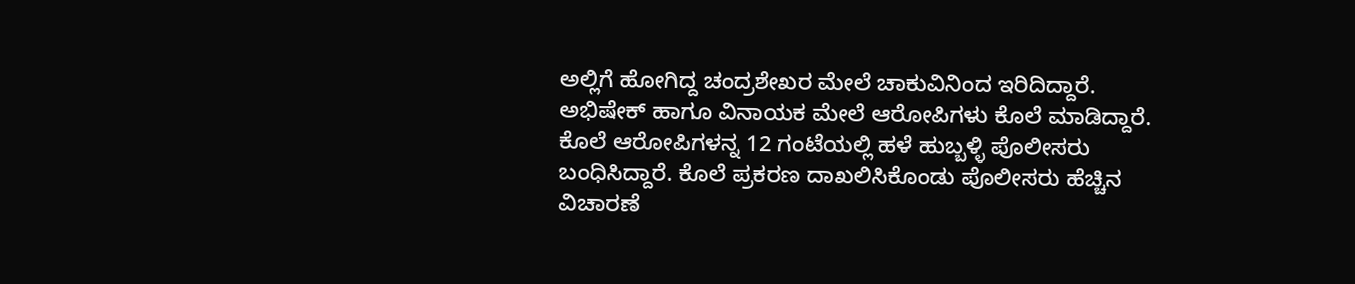ಅಲ್ಲಿಗೆ ಹೋಗಿದ್ದ ಚಂದ್ರಶೇಖರ ಮೇಲೆ ಚಾಕುವಿನಿಂದ ಇರಿದಿದ್ದಾರೆ. ಅಭಿಷೇಕ್ ಹಾಗೂ ವಿನಾಯಕ ಮೇಲೆ ಆರೋಪಿಗಳು ಕೊಲೆ ಮಾಡಿದ್ದಾರೆ. ಕೊಲೆ ಆರೋಪಿಗಳನ್ನ 12 ಗಂಟೆಯಲ್ಲಿ ಹಳೆ ಹುಬ್ಬಳ್ಳಿ ಪೊಲೀಸರು ಬಂಧಿಸಿದ್ದಾರೆ. ಕೊಲೆ ಪ್ರಕರಣ ದಾಖಲಿಸಿಕೊಂಡು ಪೊಲೀಸರು ಹೆಚ್ಚಿನ ವಿಚಾರಣೆ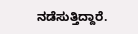ನಡೆಸುತ್ತಿದ್ದಾರೆ.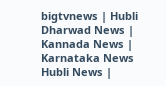bigtvnews | Hubli Dharwad News | Kannada News | Karnataka News Hubli News |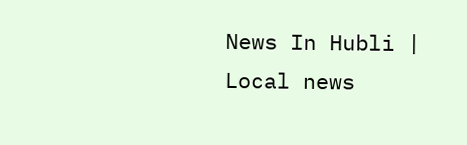News In Hubli | Local news